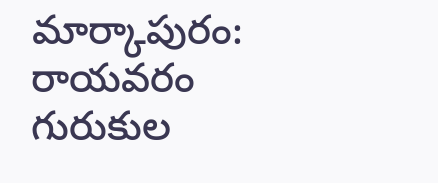మార్కాపురం: రాయవరం గురుకుల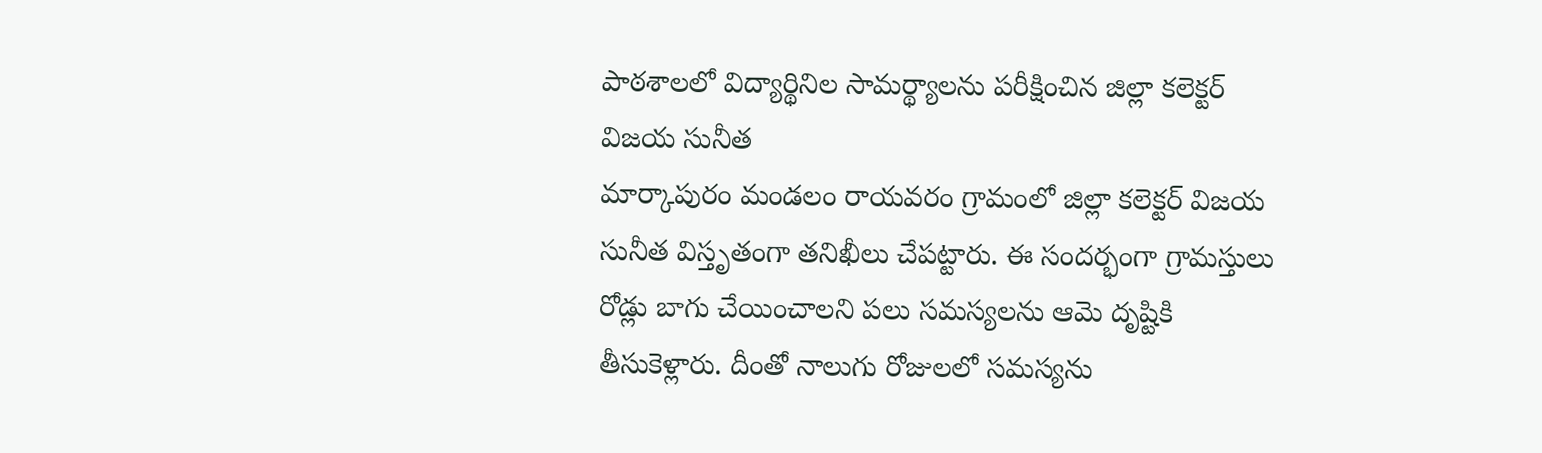పాఠశాలలో విద్యార్థినిల సామర్థ్యాలను పరీక్షించిన జిల్లా కలెక్టర్ విజయ సునీత
మార్కాపురం మండలం రాయవరం గ్రామంలో జిల్లా కలెక్టర్ విజయ సునీత విస్తృతంగా తనిఖీలు చేపట్టారు. ఈ సందర్భంగా గ్రామస్తులు రోడ్లు బాగు చేయించాలని పలు సమస్యలను ఆమె దృష్టికి తీసుకెళ్లారు. దీంతో నాలుగు రోజులలో సమస్యను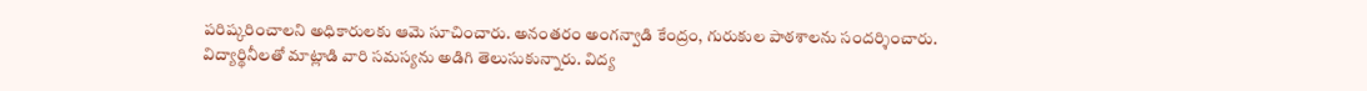పరిష్కరించాలని అధికారులకు ఆమె సూచించారు. అనంతరం అంగన్వాడి కేంద్రం, గురుకుల పాఠశాలను సందర్శించారు. విద్యార్థినీలతో మాట్లాడి వారి సమస్యను అడిగి తెలుసుకున్నారు. విద్య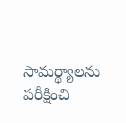సామర్థ్యాలను పరీక్షించి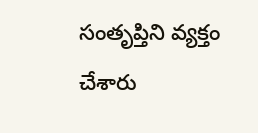సంతృప్తిని వ్యక్తం చేశారు